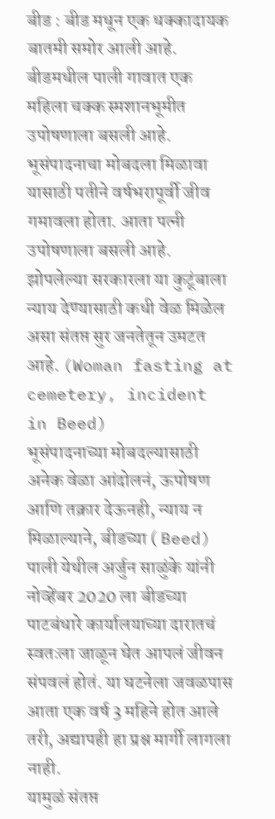बीड : बीड मधून एक धक्कादायक बातमी समोर आली आहे. बीडमधील पाली गावात एक महिला चक्क स्मशानभूमीत उपोषणाला बसली आहे. भूसंपादनाचा मोबदला मिळावा यासाठी पतीने वर्षभरापूर्वी जीव गमावला होता. आता पत्नी उपोषणाला बसली आहे. झोपलेल्या सरकारला या कुटूंबाला न्याय देण्यासाठी कधी वेळ मिळेल असा संतप्त सुर जनतेतून उमटत आहे. (Woman fasting at cemetery, incident in Beed)
भूसंपादनाच्या मोबदल्यासाठी अनेक वेळा आंदोलनं, ऊपोषण आणि तक्रार देऊनही, न्याय न मिळाल्याने, बीडच्या ( Beed) पाली येथील अर्जुन साळुंके यांनी नोव्हेंबर 2020 ला बीडच्या पाटबंधारे कार्यालयाच्या दारातचं स्वतःला जाळून घेत आपलं जीवन संपवलं होतं. या घटनेला जवळपास आता एक वर्ष 3 महिने होत आले तरी, अद्यापही हा प्रश्न मार्गी लागला नाही.
यामुळं संतप्त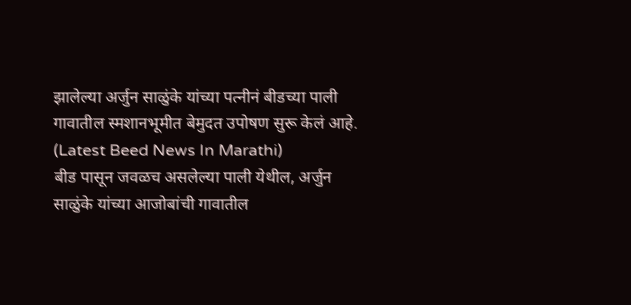झालेल्या अर्जुन साळुंके यांच्या पत्नीनं बीडच्या पाली गावातील स्मशानभूमीत बेमुदत उपोषण सुरू केलं आहे. (Latest Beed News In Marathi)
बीड पासून जवळच असलेल्या पाली येथील, अर्जुन साळुंके यांच्या आजोबांची गावातील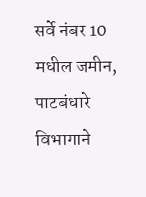सर्वे नंबर 10 मधील जमीन, पाटबंधारे विभागाने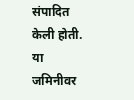संपादित केली होती. या जमिनीवर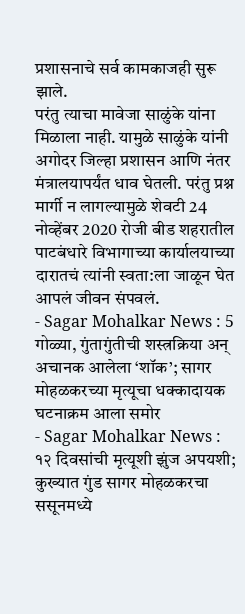प्रशासनाचे सर्व कामकाजही सुरू झाले.
परंतु त्याचा मावेजा साळुंके यांना मिळाला नाही. यामुळे साळुंके यांनी अगोदर जिल्हा प्रशासन आणि नंतर मंत्रालयापर्यंत धाव घेतली. परंतु प्रश्न मार्गी न लागल्यामुळे शेवटी 24 नोव्हेंबर 2020 रोजी बीड शहरातील पाटबंधारे विभागाच्या कार्यालयाच्या दारातचं त्यांनी स्वता:ला जाळून घेत आपलं जीवन संपवलं.
- Sagar Mohalkar News : 5 गोळ्या, गुंतागुंतीची शस्त्रक्रिया अन् अचानक आलेला ‘शॉक’; सागर मोहळकरच्या मृत्यूचा धक्कादायक घटनाक्रम आला समोर
- Sagar Mohalkar News : १२ दिवसांची मृत्यूशी झुंज अपयशी; कुख्यात गुंड सागर मोहळकरचा ससूनमध्ये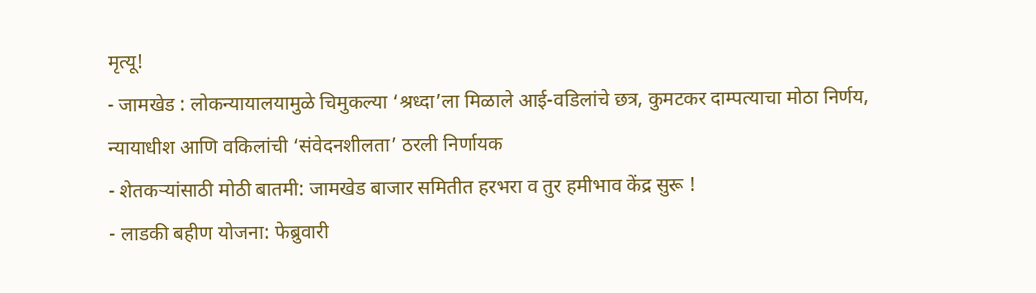मृत्यू!
- जामखेड : लोकन्यायालयामुळे चिमुकल्या ‘श्रध्दा’ला मिळाले आई-वडिलांचे छत्र, कुमटकर दाम्पत्याचा मोठा निर्णय, न्यायाधीश आणि वकिलांची ‘संवेदनशीलता’ ठरली निर्णायक
- शेतकऱ्यांसाठी मोठी बातमी: जामखेड बाजार समितीत हरभरा व तुर हमीभाव केंद्र सुरू !
- लाडकी बहीण योजना: फेब्रुवारी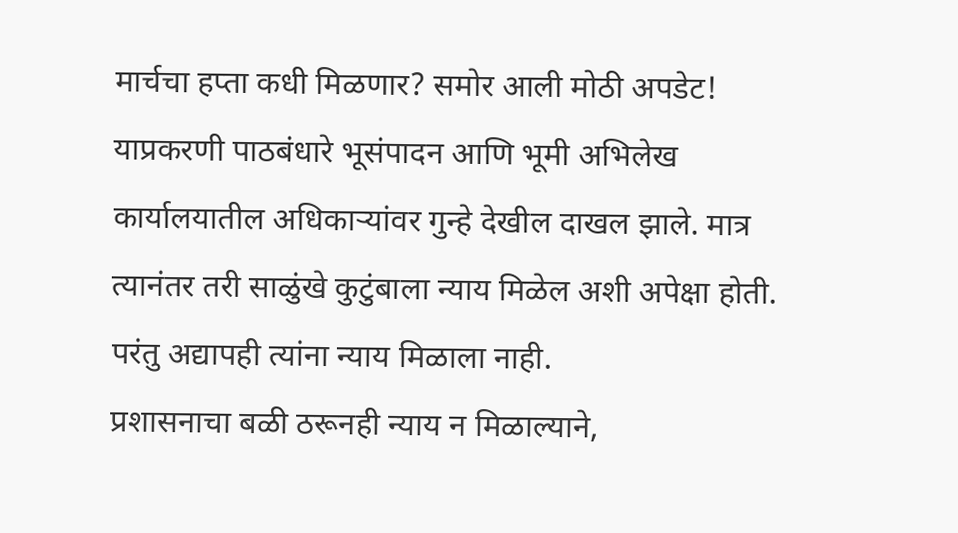मार्चचा हप्ता कधी मिळणार? समोर आली मोठी अपडेट!
याप्रकरणी पाठबंधारे भूसंपादन आणि भूमी अभिलेख कार्यालयातील अधिकाऱ्यांवर गुन्हे देखील दाखल झाले. मात्र त्यानंतर तरी साळुंखे कुटुंबाला न्याय मिळेल अशी अपेक्षा होती. परंतु अद्यापही त्यांना न्याय मिळाला नाही.
प्रशासनाचा बळी ठरूनही न्याय न मिळाल्याने,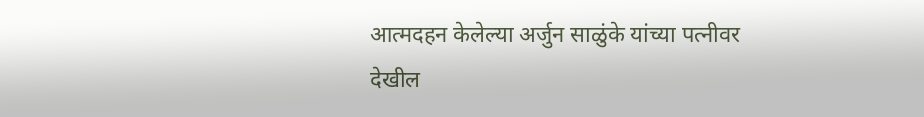आत्मदहन केलेल्या अर्जुन साळुंके यांच्या पत्नीवर देखील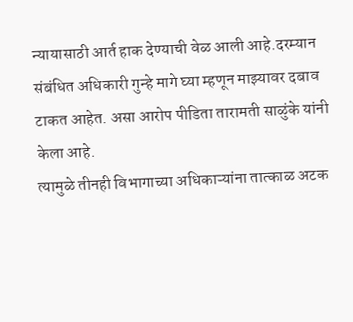न्यायासाठी आर्त हाक देण्याची वेळ आली आहे.दरम्यान संबंधित अधिकारी गुन्हे मागे घ्या म्हणून माझ्यावर दबाव टाकत आहेत. असा आरोप पीडिता तारामती साळुंके यांनी केला आहे.
त्यामुळे तीनही विभागाच्या अधिकाऱ्यांना तात्काळ अटक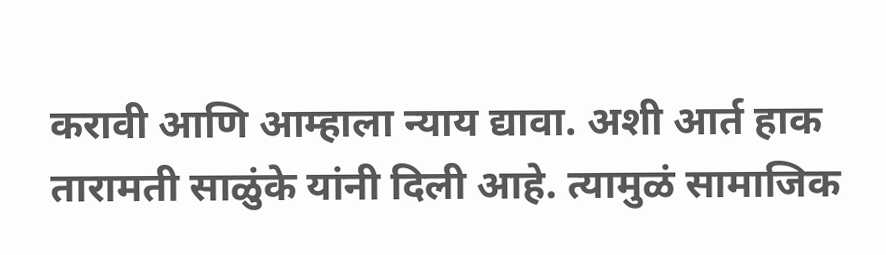करावी आणि आम्हाला न्याय द्यावा. अशी आर्त हाक तारामती साळुंके यांनी दिली आहे. त्यामुळं सामाजिक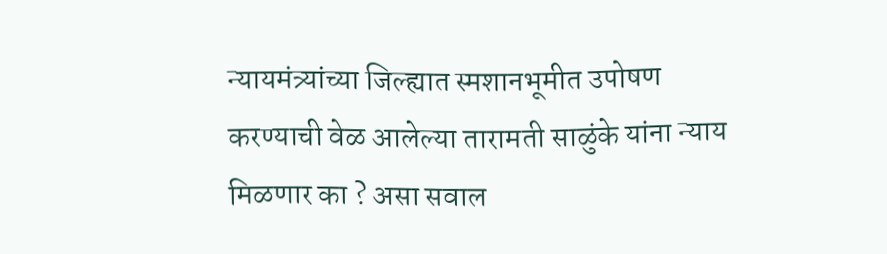न्यायमंत्र्यांच्या जिल्ह्यात स्मशानभूमीत उपोषण करण्याची वेळ आलेल्या तारामती साळुंके यांना न्याय मिळणार का ? असा सवाल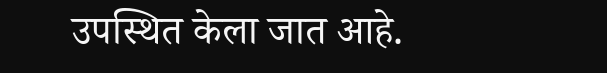उपस्थित केला जात आहे.